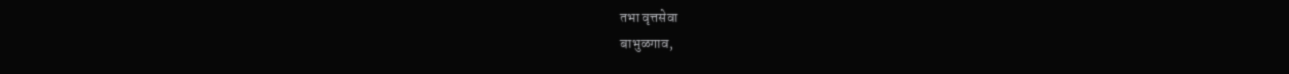तभा वृत्तसेवा
बाभुळगाव,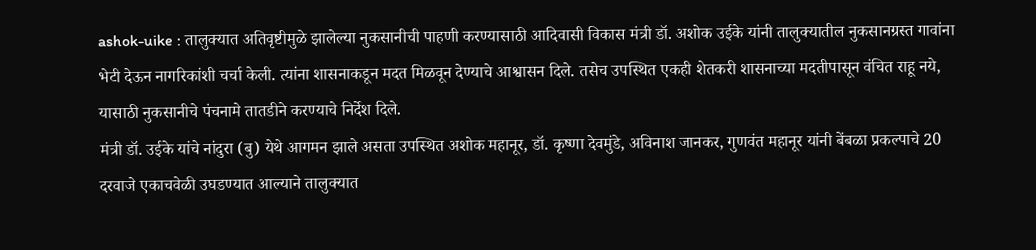ashok-uike : तालुक्यात अतिवृष्टीमुळे झालेल्या नुकसानीची पाहणी करण्यासाठी आदिवासी विकास मंत्री डॉ. अशोक उईके यांनी तालुक्यातील नुकसानग्रस्त गावांना भेटी देऊन नागरिकांशी चर्चा केली. त्यांना शासनाकडून मदत मिळवून देण्याचे आश्वासन दिले. तसेच उपस्थित एकही शेतकरी शासनाच्या मदतीपासून वंचित राहू नये, यासाठी नुकसानीचे पंचनामे तातडीने करण्याचे निर्देश दिले.
मंत्री डॉ. उईके यांचे नांदुरा (बु) येथे आगमन झाले असता उपस्थित अशोक महानूर, डॉ. कृष्णा देवमुंडे, अविनाश जानकर, गुणवंत महानूर यांनी बेंबळा प्रकल्पाचे 20 दरवाजे एकाचवेळी उघडण्यात आल्याने तालुक्यात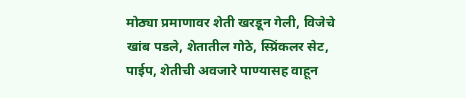मोठ्या प्रमाणावर शेती खरडून गेली, विजेचे खांब पडले, शेतातील गोठे, स्प्रिंकलर सेट, पाईप, शेतीची अवजारे पाण्यासह वाहून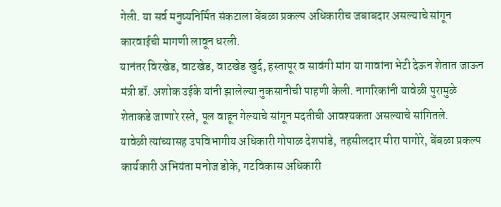गेली. या सर्व मनुष्यनिर्मित संकटाला बेंबळा प्रकल्प अधिकारीच जबाबदार असल्याचे सांगून कारवाईची मागणी लावून धरली.
यानंतर विरखेड, वाटखेड, वाटखेड खुर्द, हस्तापूर व सावंगी मांग या गावांना भेटी देऊन शेतात जाऊन मंत्री डॉ. अशोक उईके यांनी झालेल्या नुकसानीची पाहणी केली. नागरिकांनी यावेळी पुरामुळे शेताकडे जाणारे रस्ते, पूल वाहून गेल्याचे सांगून मदतीची आवश्यकता असल्याचे सांगितले.
यावेळी त्यांच्यासह उपविभागीय अधिकारी गोपाळ देशपांडे, तहसीलदार मीरा पागोरे, बेंबळा प्रकल्प कार्यकारी अभियंता मनोज डोके, गटविकास अधिकारी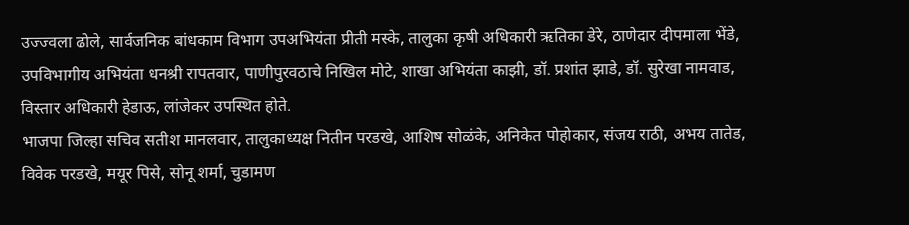उज्ज्वला ढोले, सार्वजनिक बांधकाम विभाग उपअभियंता प्रीती मस्के, तालुका कृषी अधिकारी ऋतिका डेरे, ठाणेदार दीपमाला भेंडे, उपविभागीय अभियंता धनश्री रापतवार, पाणीपुरवठाचे निखिल मोटे, शाखा अभियंता काझी, डॉ. प्रशांत झाडे, डॉ. सुरेखा नामवाड, विस्तार अधिकारी हेडाऊ, लांजेकर उपस्थित होते.
भाजपा जिल्हा सचिव सतीश मानलवार, तालुकाध्यक्ष नितीन परडखे, आशिष सोळंके, अनिकेत पोहोकार, संजय राठी, अभय तातेड, विवेक परडखे, मयूर पिसे, सोनू शर्मा, चुडामण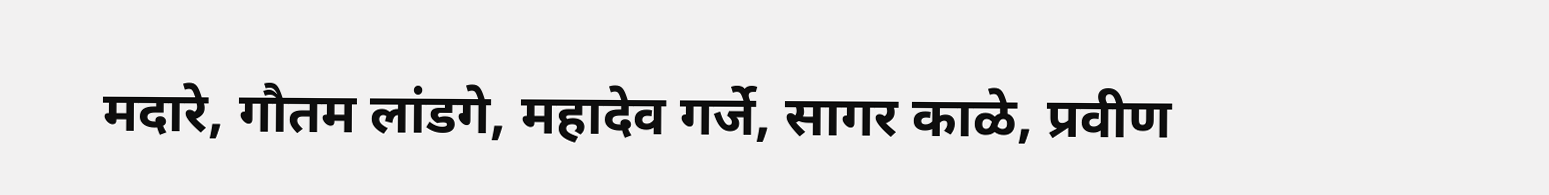मदारे, गौतम लांडगे, महादेव गर्जे, सागर काळे, प्रवीण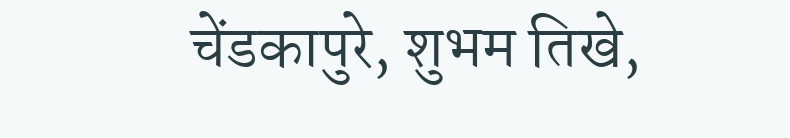चेंडकापुरे, शुभम तिखे,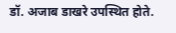डॉ. अजाब डाखरे उपस्थित होते.